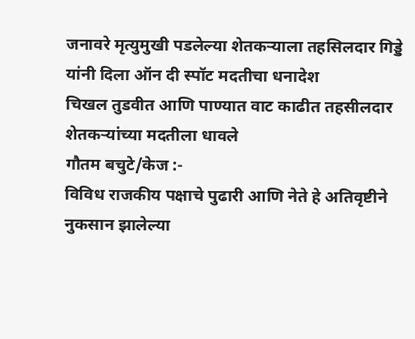जनावरे मृत्युमुखी पडलेल्या शेतकऱ्याला तहसिलदार गिड्डे यांनी दिला ऑन दी स्पॉट मदतीचा धनादेश
चिखल तुडवीत आणि पाण्यात वाट काढीत तहसीलदार शेतकऱ्यांच्या मदतीला धावले
गौतम बचुटे/केज :-
विविध राजकीय पक्षाचे पुढारी आणि नेते हे अतिवृष्टीने नुकसान झालेल्या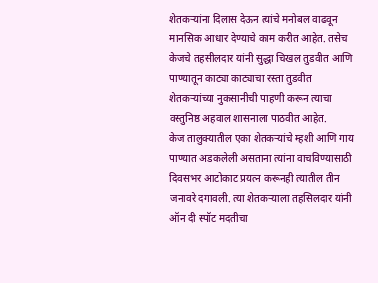शेतकऱ्यांना दिलास देऊन त्यांचे मनोबल वाढवून मानसिक आधार देण्याचे काम करीत आहेत. तसेच केजचे तहसीलदार यांनी सुद्धा चिखल तुडवीत आणि पाण्यातून काट्या काट्याचा रस्ता तुडवीत शेतकऱ्यांच्या नुकसानीची पाहणी करून त्याचा वस्तुनिष्ठ अहवाल शासनाला पाठवीत आहेत.
केज तालुक्यातील एका शेतकऱ्यांचे म्हशी आणि गाय पाण्यात अडकलेली असताना त्यांना वाचविण्यासाठी दिवसभर आटोकाट प्रयत्न करूनही त्यातील तीन जनावरे दगावली. त्या शेतकऱ्याला तहसिलदार यांनी ऑन दी स्पॉट मदतीचा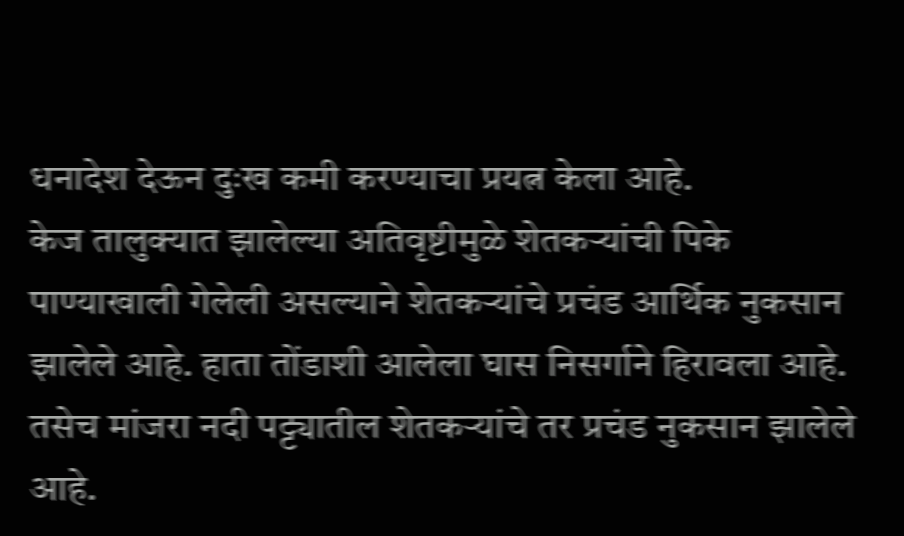धनादेश देऊन दुःख कमी करण्याचा प्रयत्न केला आहे.
केज तालुक्यात झालेल्या अतिवृष्टीमुळे शेतकऱ्यांची पिके पाण्याखाली गेलेली असल्याने शेतकऱ्यांचे प्रचंड आर्थिक नुकसान झालेले आहे. हाता तोंडाशी आलेला घास निसर्गाने हिरावला आहे. तसेच मांजरा नदी पट्ट्यातील शेतकऱ्यांचे तर प्रचंड नुकसान झालेले आहे.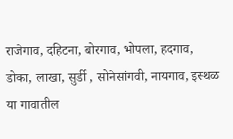राजेगाव, दहिटना, बोरगाव, भोपला, हदगाव, डोका, लाखा, सुर्डी , सोनेसांगवी, नायगाव, इस्थळ या गावातील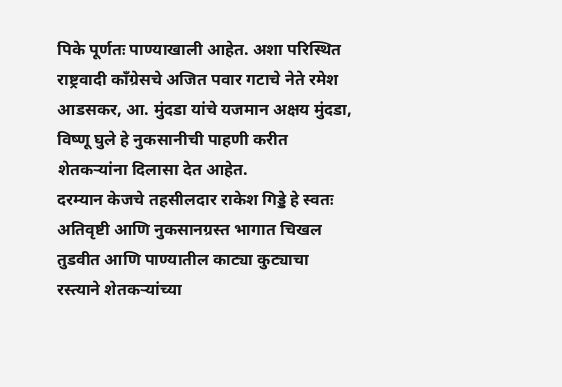पिके पूर्णतः पाण्याखाली आहेत. अशा परिस्थित राष्ट्रवादी काँग्रेसचे अजित पवार गटाचे नेते रमेश आडसकर, आ. मुंदडा यांचे यजमान अक्षय मुंदडा, विष्णू घुले हे नुकसानीची पाहणी करीत शेतकऱ्यांना दिलासा देत आहेत.
दरम्यान केजचे तहसीलदार राकेश गिड्डे हे स्वतः अतिवृष्टी आणि नुकसानग्रस्त भागात चिखल तुडवीत आणि पाण्यातील काट्या कुट्याचा रस्त्याने शेतकऱ्यांच्या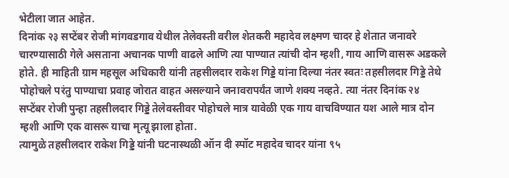भेटीला जात आहेत.
दिनांक २३ सप्टेंबर रोजी मांगवडगाव येथील तेलेवस्ती वरील शेतकरी महादेव लक्ष्मण चादर हे शेतात जनावरे चारण्यासाठी गेले असताना अचानक पाणी वाढले आणि त्या पाण्यात त्यांची दोन म्हशी, गाय आणि वासरू अडकले होते. ही माहिती ग्राम महसूल अधिकारी यांनी तहसीलदार राकेश गिड्डे यांना दिल्या नंतर स्वतः तहसीलदार गिड्डे तेथे पोहोचले परंतु पाण्याचा प्रवाह जोरात वाहत असल्याने जनावरापर्यंत जाणे शक्य नव्हते. त्या नंतर दिनांक २४ सप्टेंबर रोजी पुन्हा तहसीलदार गिड्डे तेलेवस्तीवर पोहोचले मात्र यावेळी एक गाय वाचविण्यात यश आले मात्र दोन म्हशी आणि एक वासरू याचा मृत्यू झाला होता.
त्यामुळे तहसीलदार राकेश गिड्डे यांनी घटनास्थळी ऑन दी स्पॉट महादेव चादर यांना ९५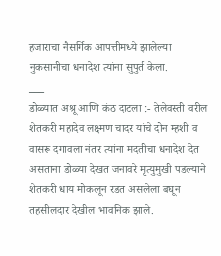हजाराचा नैसर्गिक आपत्तीमध्ये झालेल्या नुकसानीचा धनादेश त्यांना सुपुर्त केला.
___
डोळ्यात अश्रू आणि कंठ दाटला :- तेलेवस्ती वरील शेतकरी महादेव लक्ष्मण चादर यांचे दोन म्हशी व वासरू दगावला नंतर त्यांना मदतीचा धनादेश देत असताना डोळ्या देखत जनावरे मृत्युमुखी पडल्याने शेतकरी धाय मोकलून रडत असलेला बघून तहसीलदार देखील भावनिक झाले.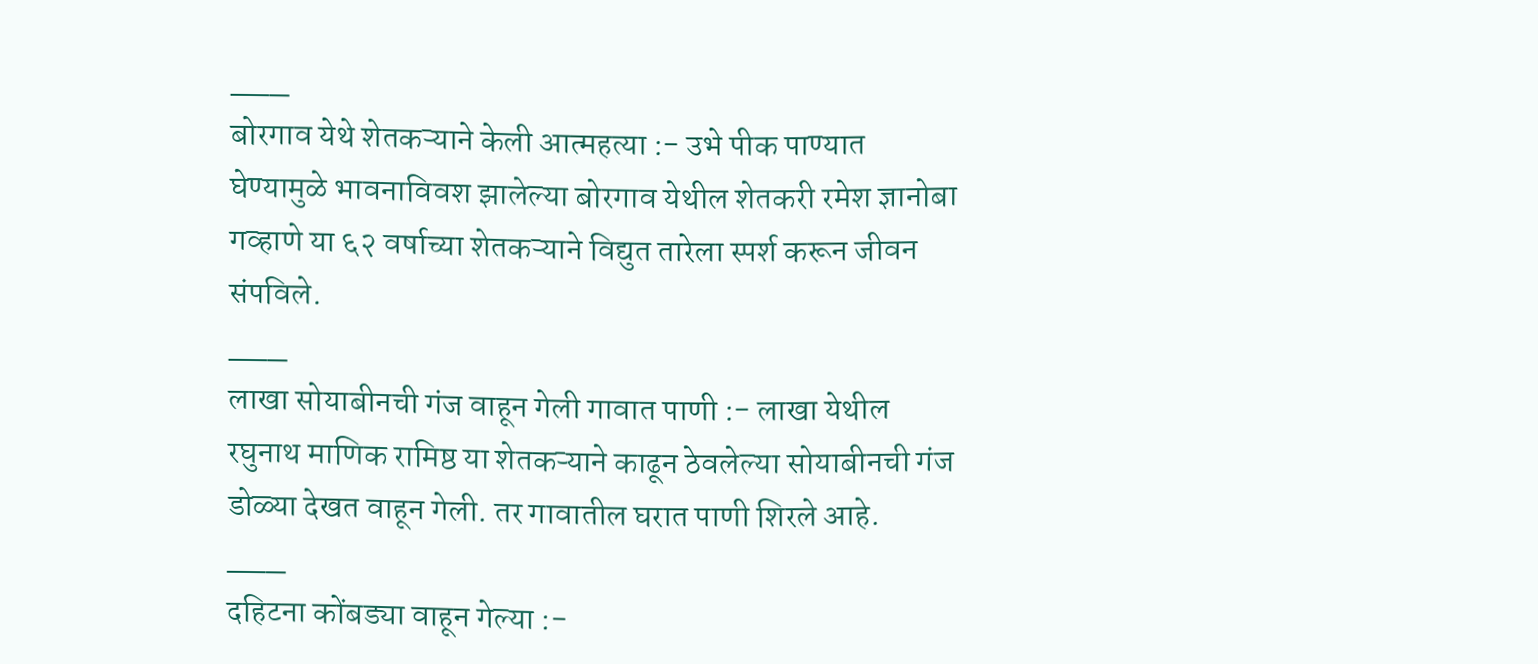___
बोरगाव येथे शेतकऱ्याने केली आत्महत्या :- उभे पीक पाण्यात घेण्यामुळे भावनाविवश झालेल्या बोरगाव येथील शेतकरी रमेश ज्ञानोबा गव्हाणे या ६२ वर्षाच्या शेतकऱ्याने विद्युत तारेला स्पर्श करून जीवन संपविले.
___
लाखा सोयाबीनची गंज वाहून गेली गावात पाणी :- लाखा येथील रघुनाथ माणिक रामिष्ठ या शेतकऱ्याने काढून ठेवलेल्या सोयाबीनची गंज डोळ्या देखत वाहून गेली. तर गावातील घरात पाणी शिरले आहे.
___
दहिटना कोंबड्या वाहून गेल्या :-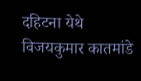दहिटना येथे विजयकुमार कातमांडे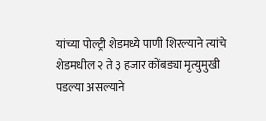यांच्या पोल्ट्री शेडमध्ये पाणी शिरल्याने त्यांचे शेडमधील २ ते ३ हजार कोंबड्या मृत्युमुखी पडल्या असल्याने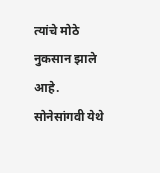त्यांचे मोठे नुकसान झाले आहे.
सोनेसांगवी येथे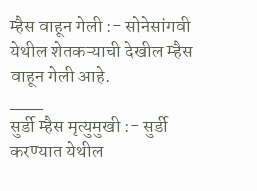म्हैस वाहून गेली :- सोनेसांगवी येथील शेतकऱ्याची देखील म्हैस वाहून गेली आहे.
___
सुर्डी म्हैस मृत्युमुखी :- सुर्डी करण्यात येथील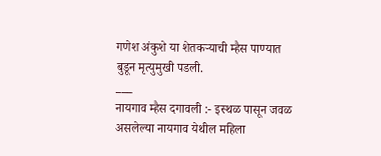गणेश अंकुशे या शेतकऱ्याची म्हैस पाण्यात बुडून मृत्युमुखी पडली.
___
नायगाव म्हैस दगावली :- इस्थळ पासून जवळ असलेल्या नायगाव येथील महिला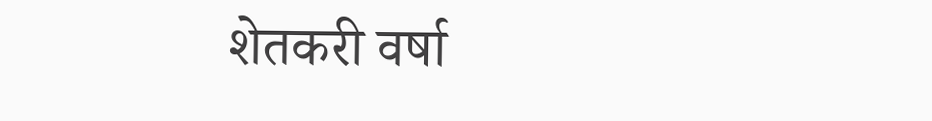शेतकरी वर्षा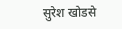सुरेश खोडसे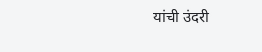यांची उंदरी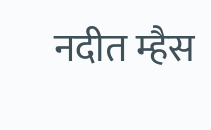नदीत म्हैस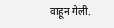वाहून गेली.